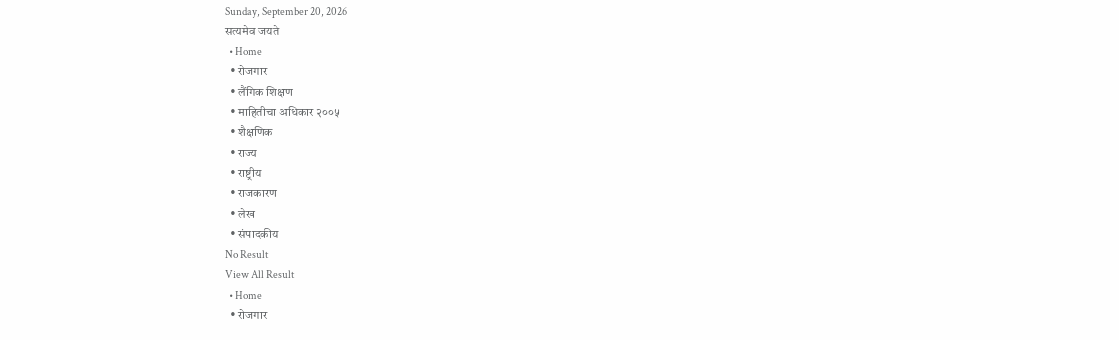Sunday, September 20, 2026
सत्यमेव जयते
  • Home
  • रोजगार
  • लैंगिक शिक्षण
  • माहितीचा अधिकार २००५
  • शैक्षणिक
  • राज्य
  • राष्ट्रीय
  • राजकारण
  • लेख
  • संपादकीय
No Result
View All Result
  • Home
  • रोजगार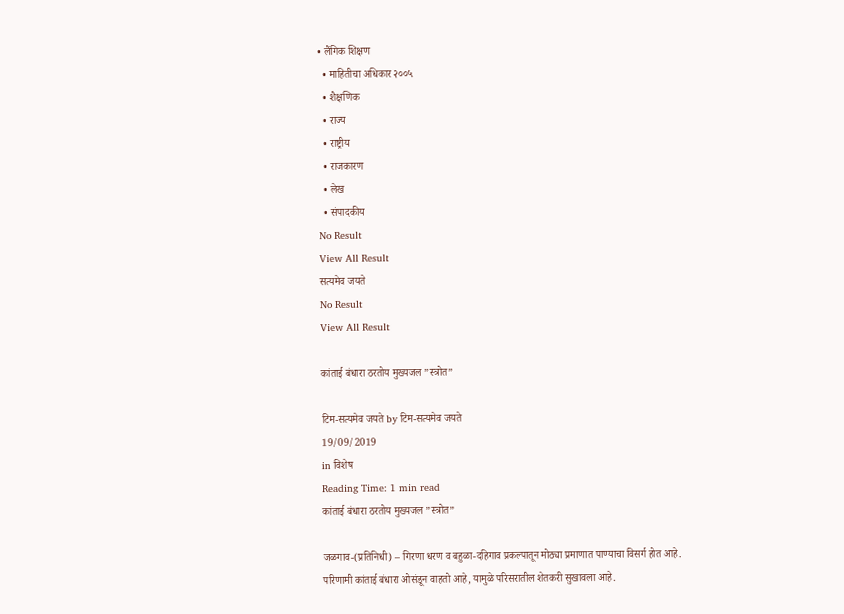• लैंगिक शिक्षण
  • माहितीचा अधिकार २००५
  • शैक्षणिक
  • राज्य
  • राष्ट्रीय
  • राजकारण
  • लेख
  • संपादकीय
No Result
View All Result
सत्यमेव जयते
No Result
View All Result

कांताई बंधारा ठरतोय मुख्यजल ”स्त्रोत”

टिम-सत्यमेव जयते by टिम-सत्यमेव जयते
19/09/2019
in विशेष
Reading Time: 1 min read
कांताई बंधारा ठरतोय मुख्यजल ”स्त्रोत”

जळगाव-(प्रतिनिधी) – गिरणा धरण व बहुळा-दहिगाव प्रकल्पातून मोठ्या प्रमाणात पाण्याचा विसर्ग होत आहे. परिणामी कांताई बंधारा ओसंडून वाहतो आहे, यामुळे परिसरातील शेतकरी सुखावला आहे.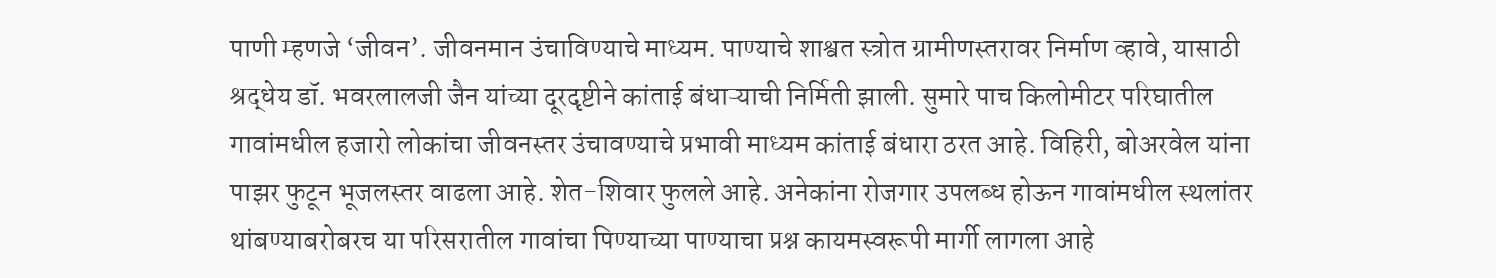पाणी म्हणजे ‘जीवन’. जीवनमान उंचाविण्याचे माध्यम. पाण्याचे शाश्वत स्त्रोत ग्रामीणस्तरावर निर्माण व्हावे, यासाठी श्रद्धेय डॉ. भवरलालजी जैन यांच्या दूरदृष्टीने कांताई बंधाऱ्याची निर्मिती झाली. सुमारे पाच किलोमीटर परिघातील गावांमधील हजारो लोकांचा जीवनस्तर उंचावण्याचे प्रभावी माध्यम कांताई बंधारा ठरत आहे. विहिरी, बोअरवेल यांना पाझर फुटून भूजलस्तर वाढला आहे. शेत-शिवार फुलले आहे. अनेकांना रोजगार उपलब्ध होऊन गावांमधील स्थलांतर थांबण्याबरोबरच या परिसरातील गावांचा पिण्याच्या पाण्याचा प्रश्न कायमस्वरूपी मार्गी लागला आहे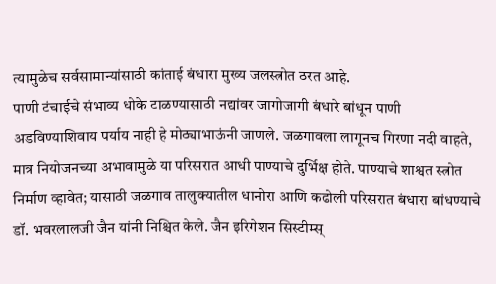त्यामुळेच सर्वसामान्यांसाठी कांताई बंधारा मुख्य जलस्त्रोत ठरत आहे.
पाणी टंचाईचे संभाव्य धोके टाळण्यासाठी नद्यांवर जागोजागी बंधारे बांधून पाणी अडविण्याशिवाय पर्याय नाही हे मोठ्याभाऊंनी जाणले. जळगावला लागूनच गिरणा नदी वाहते, मात्र नियोजनच्या अभावामुळे या परिसरात आधी पाण्याचे दुर्भिक्ष होते. पाण्याचे शाश्वत स्त्रोत निर्माण व्हावेत; यासाठी जळगाव तालुक्यातील धानोरा आणि कढोली परिसरात बंधारा बांधण्याचे डॉ. भवरलालजी जैन यांनी निश्चित केले. जैन इरिगेशन सिस्टीम्स्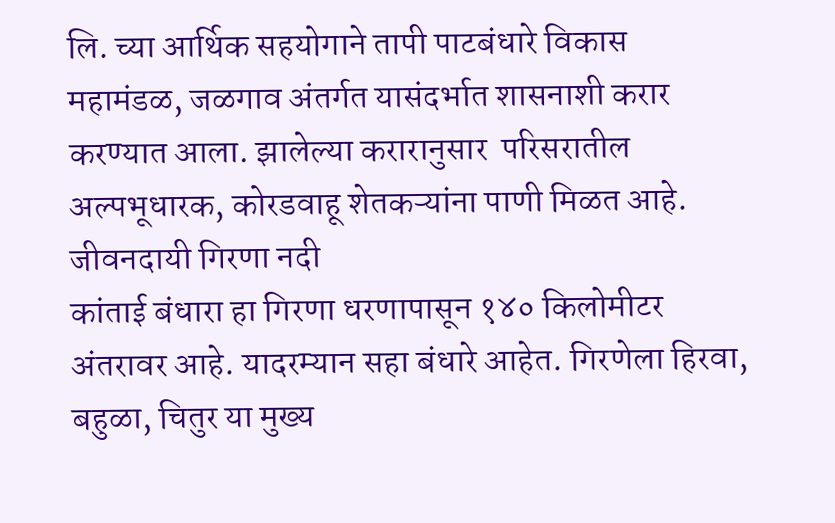लि. च्या आर्थिक सहयोगाने तापी पाटबंधारे विकास महामंडळ, जळगाव अंतर्गत यासंदर्भात शासनाशी करार करण्यात आला. झालेल्या करारानुसार  परिसरातील अल्पभूधारक, कोरडवाहू शेतकऱ्यांना पाणी मिळत आहे. जीवनदायी गिरणा नदी
कांताई बंधारा हा गिरणा धरणापासून १४० किलोमीटर अंतरावर आहे. यादरम्यान सहा बंधारे आहेत. गिरणेला हिरवा, बहुळा, चितुर या मुख्य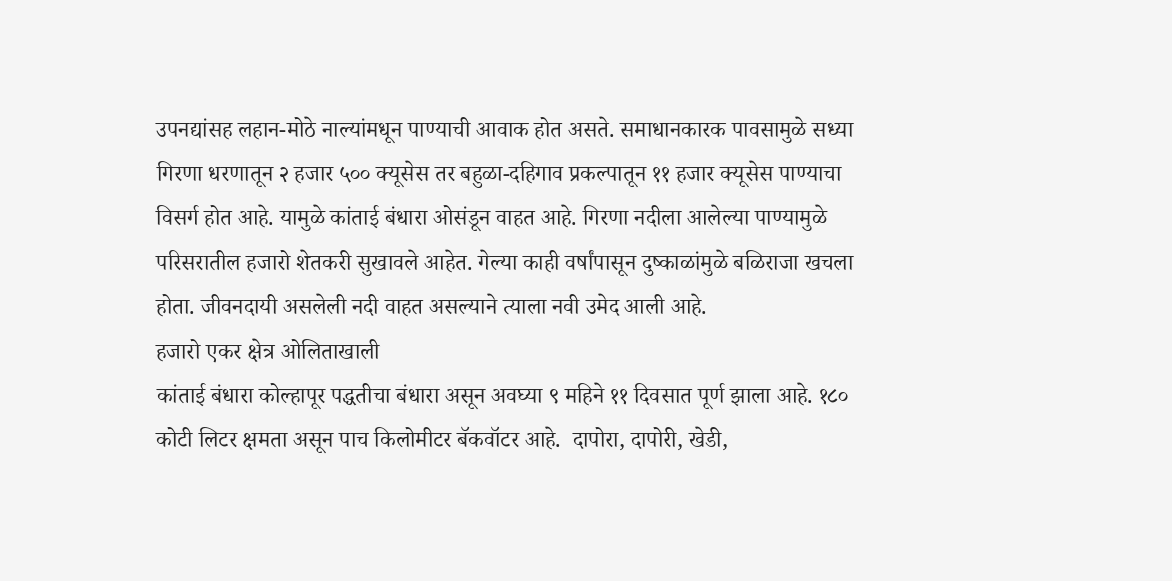उपनद्यांसह लहान-मोठे नाल्यांमधून पाण्याची आवाक होत असते. समाधानकारक पावसामुळे सध्या गिरणा धरणातून २ हजार ५०० क्यूसेस तर बहुळा-दहिगाव प्रकल्पातून ११ हजार क्यूसेस पाण्याचा विसर्ग होत आहे. यामुळे कांताई बंधारा ओसंडून वाहत आहे. गिरणा नदीला आलेल्या पाण्यामुळे परिसरातील हजारो शेतकरी सुखावले आहेत. गेल्या काही वर्षांपासून दुष्काळांमुळे बळिराजा खचला होता. जीवनदायी असलेली नदी वाहत असल्याने त्याला नवी उमेद आली आहे.
हजारो एकर क्षेत्र ओलिताखाली
कांताई बंधारा कोल्हापूर पद्धतीचा बंधारा असून अवघ्या ९ महिने ११ दिवसात पूर्ण झाला आहे. १८० कोटी लिटर क्षमता असून पाच किलोमीटर बॅकवॉटर आहे.  दापोरा, दापोरी, खेडी,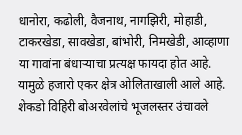धानोरा, कढोली, वैजनाथ, नागझिरी, मोहाडी, टाकरखेडा, सावखेडा, बांभोरी, निमखेडी, आव्हाणा या गावांना बंधाऱ्याचा प्रत्यक्ष फायदा होत आहे. यामुळे हजारो एकर क्षेत्र ओलिताखाली आले आहे. शेकडो विहिरी बोअरवेलांचे भूजलस्तर उंचावले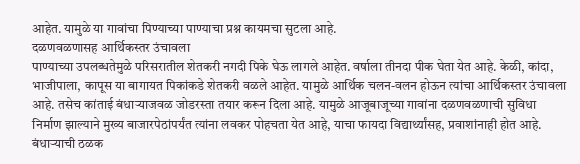आहेत. यामुळे या गावांचा पिण्याच्या पाण्याचा प्रश्न कायमचा सुटला आहे.
दळणवळणासह आर्थिकस्तर उंचावला
पाण्याच्या उपलब्धतेमुळे परिसरातील शेतकरी नगदी पिके घेऊ लागले आहेत. वर्षाला तीनदा पीक घेता येत आहे. केळी, कांदा, भाजीपाला, कापूस या बागायत पिकांकडे शेतकरी वळले आहेत. यामुळे आर्थिक चलन-वलन होऊन त्यांचा आर्थिकस्तर उंचावला आहे. तसेच कांताई बंधाऱ्याजवळ जोडरस्ता तयार करून दिला आहे. यामुळे आजूबाजूच्या गावांना दळणवळणाची सुविधा निर्माण झाल्याने मुख्य बाजारपेठांपर्यंत त्यांना लवकर पोहचता येत आहे, याचा फायदा विद्यार्थ्यांसह, प्रवाशांनाही होत आहे.
बंधाऱ्याची ठळक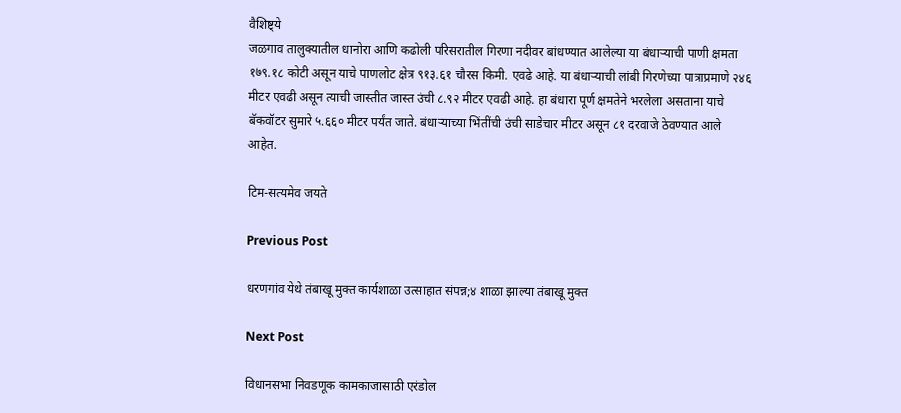वैशिष्ट्ये
जळगाव तालुक्यातील धानोरा आणि कढोली परिसरातील गिरणा नदीवर बांधण्यात आलेल्या या बंधाऱ्याची पाणी क्षमता १७९.१८ कोटी असून याचे पाणलोट क्षेत्र ९१३.६१ चौरस किमी. एवढे आहे. या बंधाऱ्याची लांबी गिरणेच्या पात्राप्रमाणे २४६ मीटर एवढी असून त्याची जास्तीत जास्त उंची ८.९२ मीटर एवढी आहे. हा बंधारा पूर्ण क्षमतेने भरलेला असताना याचे बॅकवॉटर सुमारे ५.६६० मीटर पर्यंत जाते. बंधाऱ्याच्या भिंतींची उंची साडेचार मीटर असून ८१ दरवाजे ठेवण्यात आले आहेत.

टिम-सत्यमेव जयते

Previous Post

धरणगांव येथे तंबाखू मुक्त कार्यशाळा उत्साहात संपन्न;४ शाळा झाल्या तंबाखू मुक्त

Next Post

विधानसभा निवडणूक कामकाजासाठी एरंडोल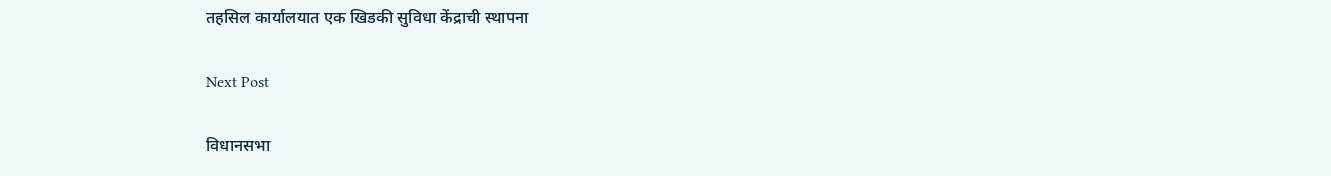तहसिल कार्यालयात एक खिडकी सुविधा केंद्राची स्थापना

Next Post

विधानसभा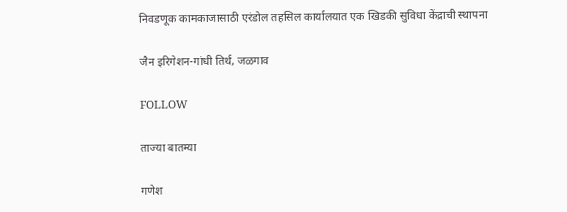निवडणूक कामकाजासाठी एरंडोल तहसिल कार्यालयात एक खिडकी सुविधा केंद्राची स्थापना

जैन इरिगेशन-गांधी तिर्थ, जळगाव

FOLLOW

ताज्या बातम्या

गणेश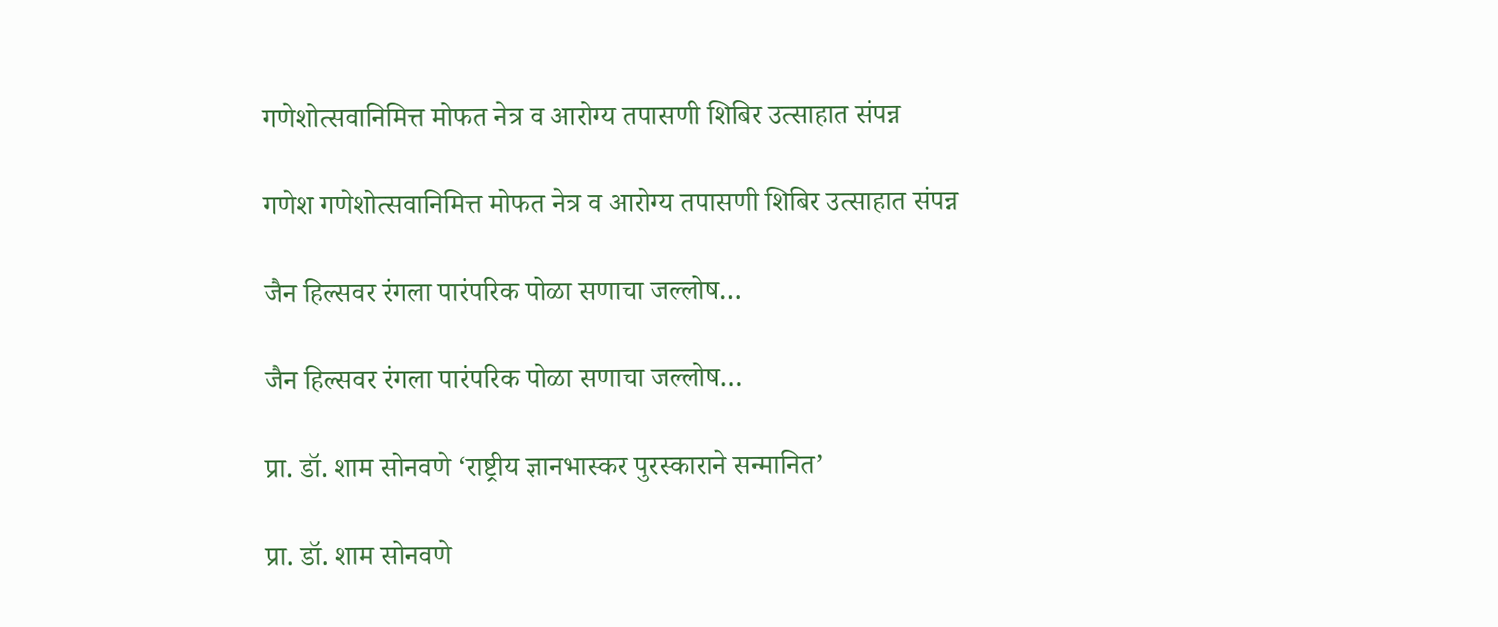गणेशोत्सवानिमित्त मोफत नेत्र व आरोग्य तपासणी शिबिर उत्साहात संपन्न

गणेश गणेशोत्सवानिमित्त मोफत नेत्र व आरोग्य तपासणी शिबिर उत्साहात संपन्न

जैन हिल्सवर रंगला पारंपरिक पोळा सणाचा जल्लोष…

जैन हिल्सवर रंगला पारंपरिक पोळा सणाचा जल्लोष…

प्रा. डॉ. शाम सोनवणे ‘राष्ट्रीय ज्ञानभास्कर पुरस्काराने सन्मानित’

प्रा. डॉ. शाम सोनवणे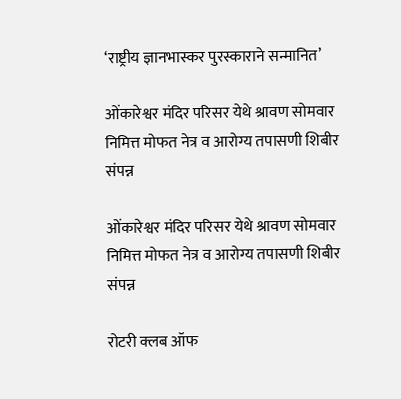‘राष्ट्रीय ज्ञानभास्कर पुरस्काराने सन्मानित’

ओंकारेश्वर मंदिर परिसर येथे श्रावण सोमवार निमित्त मोफत नेत्र व आरोग्य तपासणी शिबीर संपन्न

ओंकारेश्वर मंदिर परिसर येथे श्रावण सोमवार निमित्त मोफत नेत्र व आरोग्य तपासणी शिबीर संपन्न

रोटरी क्लब ऑफ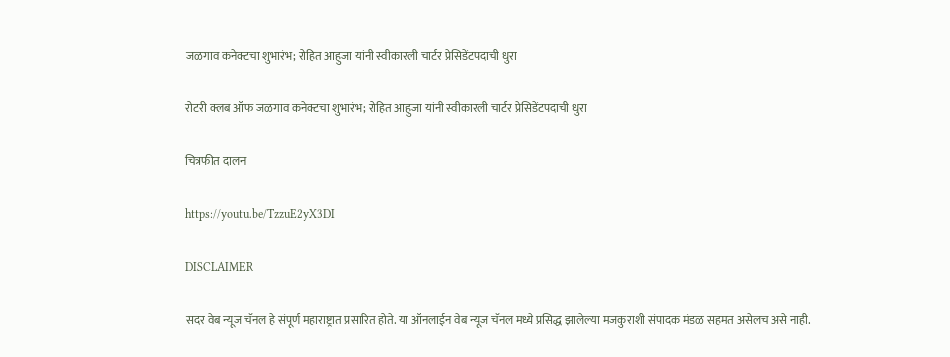जळगाव कनेक्टचा शुभारंभ; रोहित आहुजा यांनी स्वीकारली चार्टर प्रेसिडेंटपदाची धुरा

रोटरी क्लब ऑफ जळगाव कनेक्टचा शुभारंभ; रोहित आहुजा यांनी स्वीकारली चार्टर प्रेसिडेंटपदाची धुरा

चित्रफीत दालन

https://youtu.be/TzzuE2yX3DI

DISCLAIMER

सदर वेब न्यूज चॅनल हे संपूर्ण महाराष्ट्रात प्रसारित होते. या ऑनलाईन वेब न्यूज चॅनल मध्ये प्रसिद्ध झालेल्या मजकुराशी संपादक मंडळ सहमत असेलच असे नाही.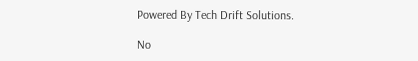Powered By Tech Drift Solutions.

No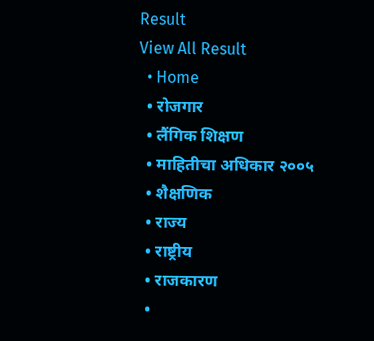Result
View All Result
  • Home
  • रोजगार
  • लैंगिक शिक्षण
  • माहितीचा अधिकार २००५
  • शैक्षणिक
  • राज्य
  • राष्ट्रीय
  • राजकारण
  •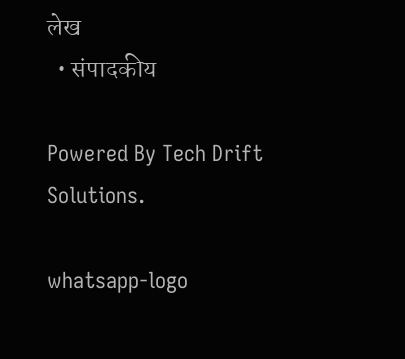लेख
  • संपादकीय

Powered By Tech Drift Solutions.

whatsapp-logo